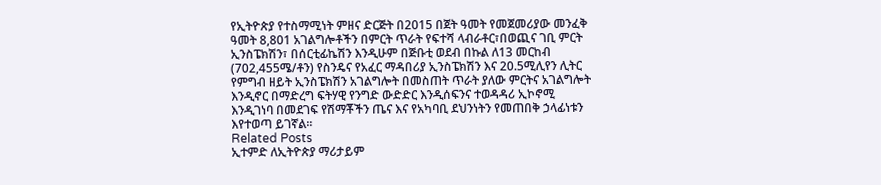የኢትዮጵያ የተስማሚነት ምዘና ድርጅት በ2015 በጀት ዓመት የመጀመሪያው መንፈቅ ዓመት 8,801 አገልግሎቶችን በምርት ጥራት የፍተሻ ላብራቶር፣በወጪና ገቢ ምርት ኢንስፔክሽን፣ በሰርቲፊኬሽን እንዲሁም በጅቡቲ ወደብ በኩል ለ13 መርከብ (702,455ሜ/ቶን) የስንዴና የአፈር ማዳበሪያ ኢንስፔክሽን እና 20.5ሚሊየን ሊትር የምግብ ዘይት ኢንስፔክሽን አገልግሎት በመስጠት ጥራት ያለው ምርትና አገልግሎት እንዲኖር በማድረግ ፍትሃዊ የንግድ ውድድር እንዲሰፍንና ተወዳዳሪ ኢኮኖሚ እንዲገነባ በመደገፍ የሽማቾችን ጤና እና የአካባቢ ደህንነትን የመጠበቅ ኃላፊነቱን እየተወጣ ይገኛል፡፡
Related Posts
ኢተምድ ለኢትዮጵያ ማሪታይም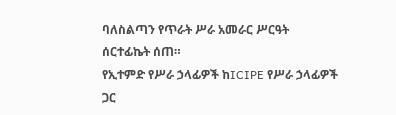ባለስልጣን የጥራት ሥራ አመራር ሥርዓት ሰርተፊኬት ሰጠ።
የኢተምድ የሥራ ኃላፊዎች ከICIPE የሥራ ኃላፊዎች ጋር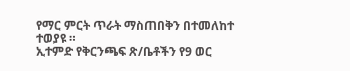የማር ምርት ጥራት ማስጠበቅን በተመለከተ ተወያዩ ።
ኢተምድ የቅርንጫፍ ጽ/ቤቶችን የ9 ወር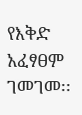የእቅድ አፈፃፀም ገመገመ፡፡